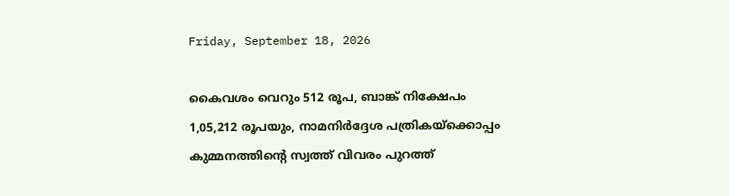Friday, September 18, 2026

കൈവശം വെറും 512 രൂപ, ബാങ്ക് നിക്ഷേപം 1,05,212 രൂപയും, നാമനിര്‍ദ്ദേശ പത്രികയ്‌ക്കൊപ്പം കുമ്മനത്തിന്റെ സ്വത്ത് വിവരം പുറത്ത്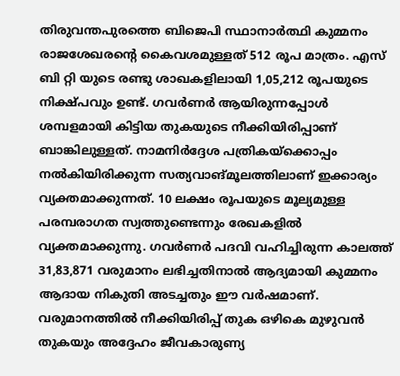തിരുവന്തപുരത്തെ ബിജെപി സ്ഥാനാര്‍ത്ഥി കുമ്മനം രാജശേഖരന്റെ കൈവശമുള്ളത് 512 രൂപ മാത്രം. എസ് ബി റ്റി യുടെ രണ്ടു ശാഖകളിലായി 1,05,212 രൂപയുടെ നിക്ഷ്പവും ഉണ്ട്. ഗവര്‍ണര്‍ ആയിരുന്നപ്പോള്‍ ശമ്പളമായി കിട്ടിയ തുകയുടെ നീക്കിയിരിപ്പാണ് ബാങ്കിലുള്ളത്. നാമനിര്‍ദ്ദേശ പത്രികയ്‌ക്കൊപ്പം നല്‍കിയിരിക്കുന്ന സത്യവാങ്മൂലത്തിലാണ് ഇക്കാര്യം വ്യക്തമാക്കുന്നത്. 10 ലക്ഷം രൂപയുടെ മൂല്യമുള്ള പരമ്പരാഗത സ്വത്തുണ്ടെന്നും രേഖകളില്‍ വ്യക്തമാക്കുന്നു. ഗവര്‍ണര്‍ പദവി വഹിച്ചിരുന്ന കാലത്ത് 31,83,871 വരുമാനം ലഭിച്ചതിനാല്‍ ആദ്യമായി കുമ്മനം ആദായ നികുതി അടച്ചതും ഈ വര്‍ഷമാണ്. വരുമാനത്തില്‍ നീക്കിയിരിപ്പ് തുക ഒഴികെ മുഴുവന്‍ തുകയും അദ്ദേഹം ജീവകാരുണ്യ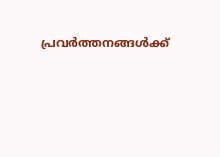പ്രവർത്തനങ്ങൾക്ക്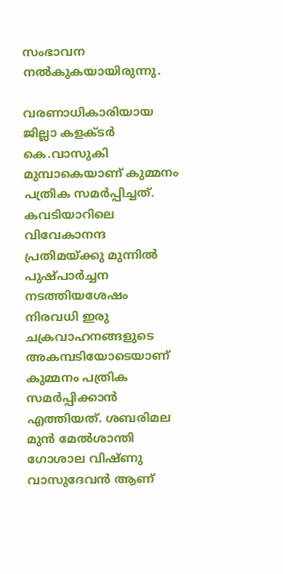സംഭാവന നല്‍കുകയായിരുന്നു.

വരണാധികാരിയായ ജില്ലാ കളക്ടര്‍ കെ.വാസുകി മുമ്പാകെയാണ് കുമ്മനം പത്രിക സമര്‍പ്പിച്ചത്. കവടിയാറിലെ വിവേകാനന്ദ പ്രതിമയ്ക്കു മുന്നില്‍ പുഷ്പാര്‍ച്ചന നടത്തിയശേഷം നിരവധി ഇരു ചക്രവാഹനങ്ങളുടെ അകമ്പടിയോടെയാണ് കുമ്മനം പത്രിക സമർപ്പിക്കാൻ എത്തിയത്. ശബരിമല മുന്‍ മേല്‍ശാന്തി ഗോശാല വിഷ്ണു വാസുദേവന്‍ ആണ്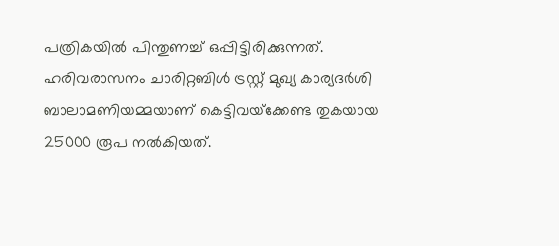പത്രികയില്‍ പിന്തുണച്ച് ഒപ്പിട്ടിരിക്കുന്നത്. ഹരിവരാസനം ചാരിറ്റബിള്‍ ട്രസ്റ്റ് മുഖ്യ കാര്യദര്‍ശി ബാലാമണിയമ്മയാണ് കെട്ടിവയ്‌ക്കേണ്ട തുകയായ 25000 രൂപ നല്‍കിയത്.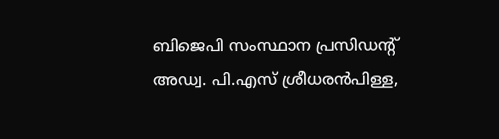ബിജെപി സംസ്ഥാന പ്രസിഡന്റ് അഡ്വ. പി.എസ് ശ്രീധരന്‍പിള്ള,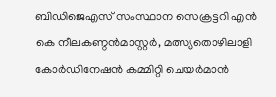ബിഡിജെഎസ് സംസ്ഥാന സെക്രട്ടറി എൻ കെ നീലകണ്ഠന്‍മാസ്റ്റര്‍, മത്സ്യതൊഴിലാളി കോർഡിനേഷൻ കമ്മിറ്റി ചെയർമാൻ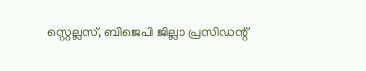സ്റ്റെല്ലസ്, ബിജെപി ജില്ലാ പ്രസിഡന്റ്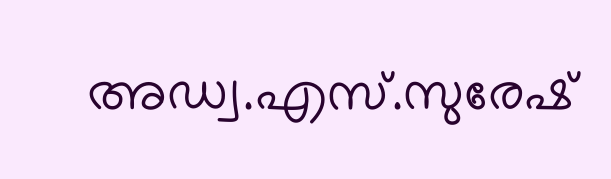അഡ്വ.എസ്.സുരേഷ്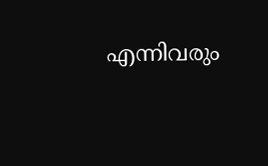എന്നിവരും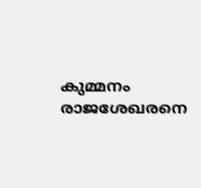കുമ്മനം രാജശേഖരനെ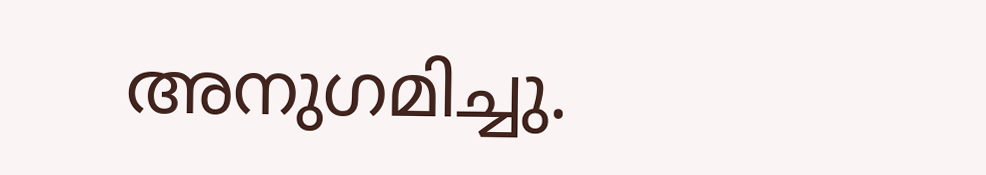അനുഗമിച്ചു.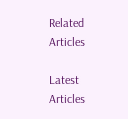Related Articles

Latest Articles